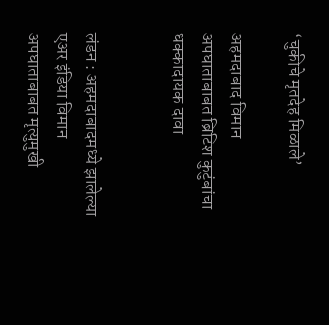‘चुकीचे मृतदेह मिळाले’

अहमदाबाद विमान अपघाताबाबत ब्रिटिश कुटुंबांचा धक्कादायक दावा


लंडन : अहमदाबादमध्ये झालेल्या एअर इंडिया विमान अपघाताबाबत मृत्युमुखी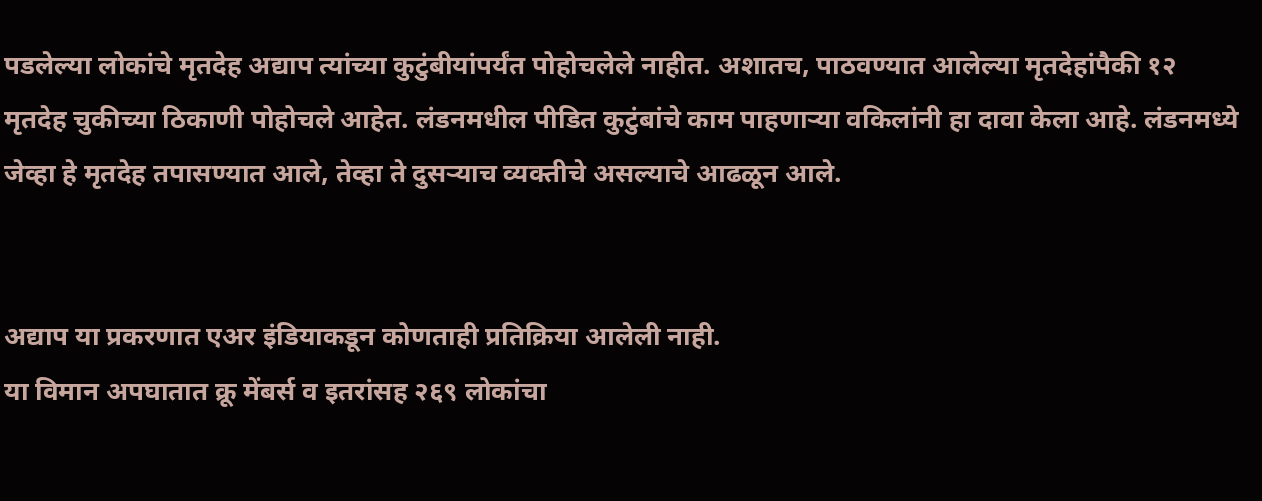पडलेल्या लोकांचे मृतदेह अद्याप त्यांच्या कुटुंबीयांपर्यंत पोहोचलेले नाहीत. अशातच, पाठवण्यात आलेल्या मृतदेहांपैकी १२ मृतदेह चुकीच्या ठिकाणी पोहोचले आहेत. लंडनमधील पीडित कुटुंबांचे काम पाहणाऱ्या वकिलांनी हा दावा केला आहे. लंडनमध्ये जेव्हा हे मृतदेह तपासण्यात आले, तेव्हा ते दुसऱ्याच व्यक्तीचे असल्याचे आढळून आले.


अद्याप या प्रकरणात एअर इंडियाकडून कोणताही प्रतिक्रिया आलेली नाही.
या विमान अपघातात क्रू मेंबर्स व इतरांसह २६९ लोकांचा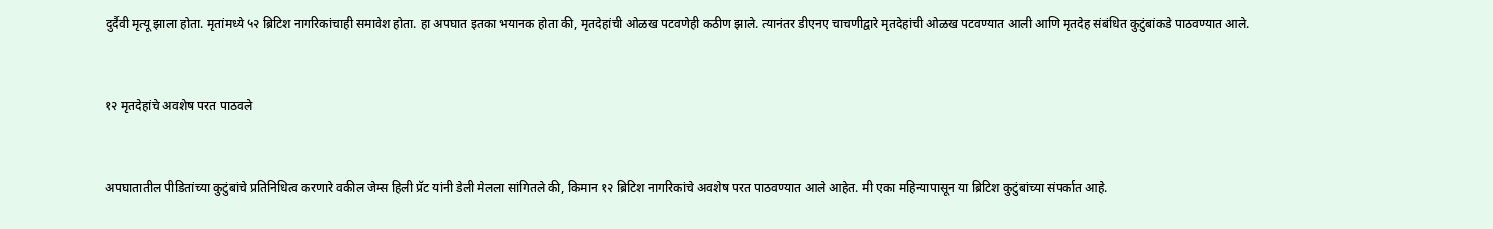दुर्दैवी मृत्यू झाला होता. मृतांमध्ये ५२ ब्रिटिश नागरिकांचाही समावेश होता. हा अपघात इतका भयानक होता की, मृतदेहांची ओळख पटवणेही कठीण झाले. त्यानंतर डीएनए चाचणीद्वारे मृतदेहांची ओळख पटवण्यात आली आणि मृतदेह संबंधित कुटुंबांकडे पाठवण्यात आले.


१२ मृतदेहांचे अवशेष परत पाठवले


अपघातातील पीडितांच्या कुटुंबांचे प्रतिनिधित्व करणारे वकील जेम्स हिली प्रॅट यांनी डेली मेलला सांगितले की, किमान १२ ब्रिटिश नागरिकांचे अवशेष परत पाठवण्यात आले आहेत. मी एका महिन्यापासून या ब्रिटिश कुटुंबांच्या संपर्कात आहे.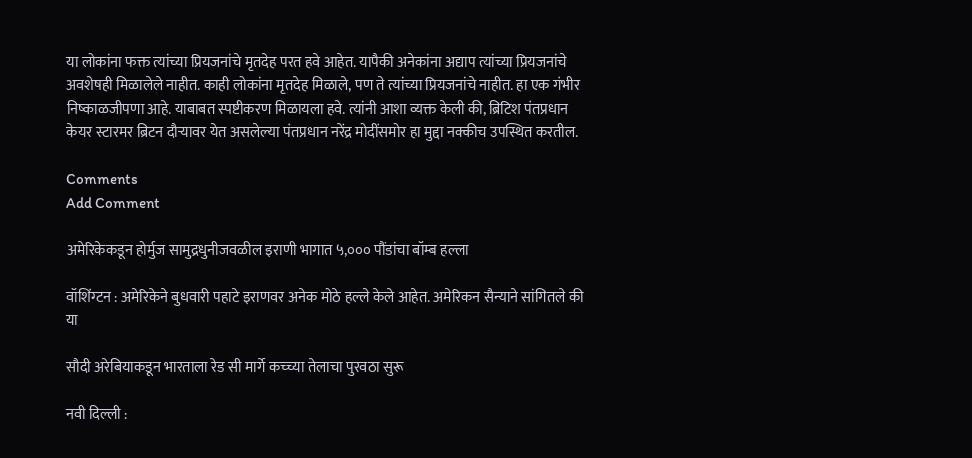या लोकांना फक्त त्यांच्या प्रियजनांचे मृतदेह परत हवे आहेत. यापैकी अनेकांना अद्याप त्यांच्या प्रियजनांचे अवशेषही मिळालेले नाहीत. काही लोकांना मृतदेह मिळाले, पण ते त्यांच्या प्रियजनांचे नाहीत. हा एक गंभीर निष्काळजीपणा आहे. याबाबत स्पष्टीकरण मिळायला हवे. त्यांनी आशा व्यक्त केली की, ब्रिटिश पंतप्रधान केयर स्टारमर ब्रिटन दौऱ्यावर येत असलेल्या पंतप्रधान नरेंद्र मोदींसमोर हा मुद्दा नक्कीच उपस्थित करतील.

Comments
Add Comment

अमेरिकेकडून होर्मुज सामुद्रधुनीजवळील इराणी भागात ५,००० पौंडांचा बॉम्ब हल्ला

वॉशिंग्टन : अमेरिकेने बुधवारी पहाटे इराणवर अनेक मोठे हल्ले केले आहेत. अमेरिकन सैन्याने सांगितले की या

सौदी अरेबियाकडून भारताला रेड सी मार्गे कच्च्या तेलाचा पुरवठा सुरू

नवी दिल्ली :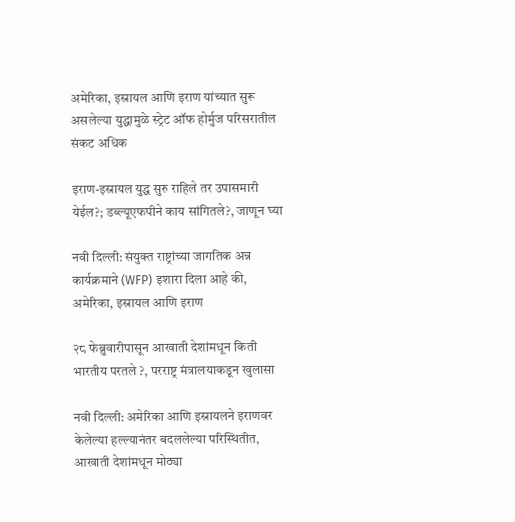अमेरिका, इस्रायल आणि इराण यांच्यात सुरू असलेल्या युद्धामुळे स्ट्रेट ऑफ होर्मुज परिसरातील संकट अधिक

इराण-इस्रायल युद्ध सुरु राहिले तर उपासमारी येईल?; डब्ल्यूएफपीने काय सांगितले?, जाणून घ्या

नवी दिल्ली: संयुक्त राष्ट्रांच्या जागतिक अन्न कार्यक्रमाने (WFP) इशारा दिला आहे की, अमेरिका, इस्रायल आणि इराण

२८ फेब्रुवारीपासून आखाती देशांमधून किती भारतीय परतले ?, परराष्ट्र मंत्रालयाकडून खुलासा

नवी दिल्ली: अमेरिका आणि इस्रायलने इराणवर केलेल्या हल्ल्यानंतर बदललेल्या परिस्थितीत, आखाती देशांमधून मोठ्या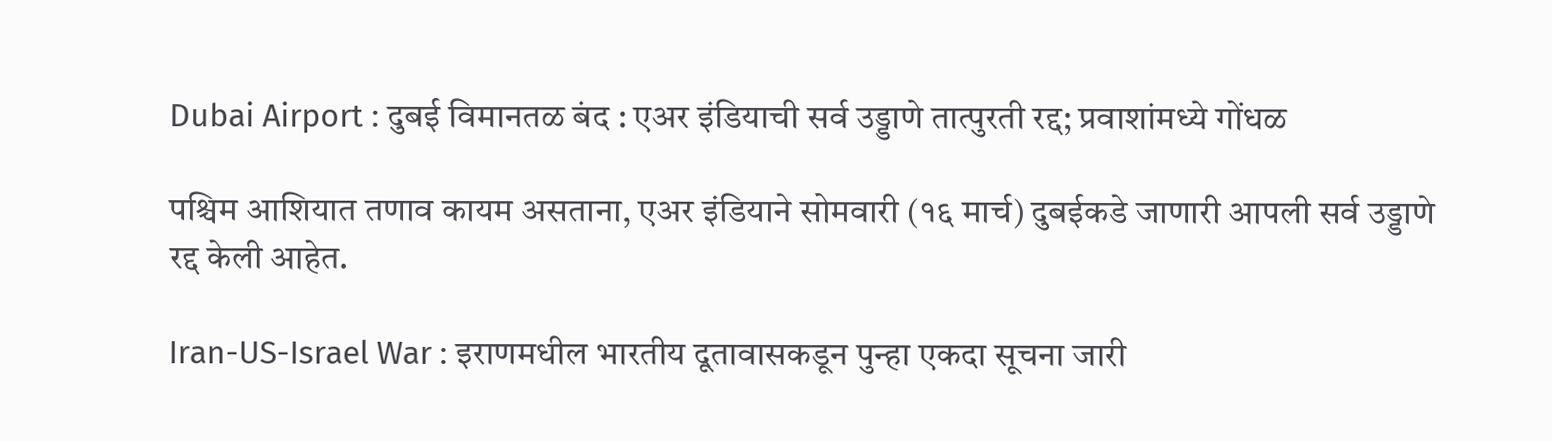Dubai Airport : दुबई विमानतळ बंद : एअर इंडियाची सर्व उड्डाणे तात्पुरती रद्द; प्रवाशांमध्ये गोंधळ

पश्चिम आशियात तणाव कायम असताना, एअर इंडियाने सोमवारी (१६ मार्च) दुबईकडे जाणारी आपली सर्व उड्डाणे रद्द केली आहेत.

Iran-US-Israel War : इराणमधील भारतीय दूतावासकडून पुन्हा एकदा सूचना जारी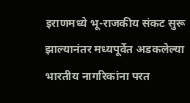इराणमध्ये भू-राजकीय संकट सुरू झाल्यानंतर मध्यपूर्वेत अडकलेल्या भारतीय नागरिकांना परत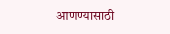आणण्यासाठी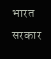भारत सरकार